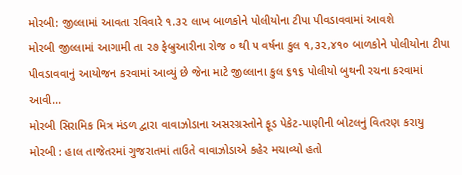મોરબી: જીલ્લામાં આવતા રવિવારે ૧.૩૨ લાખ બાળકોને પોલીયોના ટીપા પીવડાવવામાં આવશે
મોરબી જીલ્લામાં આગામી તા ૨૭ ફેબ્રુઆરીના રોજ ૦ થી ૫ વર્ષના કુલ ૧,૩૨,૪૧૦ બાળકોને પોલીયોના ટીપા પીવડાવવાનું આયોજન કરવામાં આવ્યું છે જેના માટે જીલ્લાના કુલ ૬૧૬ પોલીયો બુથની રચના કરવામાં આવી...
મોરબી સિરામિક મિત્ર મંડળ દ્વારા વાવાઝોડાના અસરગ્રસ્તોને ફૂડ પેકેટ-પાણીની બોટલનું વિતરણ કરાયુ
મોરબી : હાલ તાજેતરમાં ગુજરાતમાં તાઉતે વાવાઝોડાએ કહેર મચાવ્યો હતો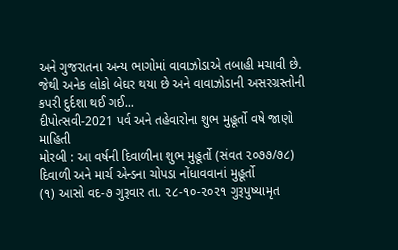અને ગુજરાતના અન્ય ભાગોમાં વાવાઝોડાએ તબાહી મચાવી છે. જેથી અનેક લોકો બેઘર થયા છે અને વાવાઝોડાની અસરગ્રસ્તોની કપરી દુર્દશા થઈ ગઈ...
દીપોત્સવી-2021 પર્વ અને તહેવારોના શુભ મુહૂર્તો વષે જાણો માહિતી
મોરબી : આ વર્ષની દિવાળીના શુભ મુહૂર્તો (સંવત ૨૦૭૭/૭૮)
દિવાળી અને માર્ચ એન્ડના ચોપડા નોંધાવવાનાં મુહૂર્તો
(૧) આસો વદ-૭ ગુરૂવાર તા. ૨૮-૧૦-૨૦૨૧ ગુરૂપુષ્યામૃત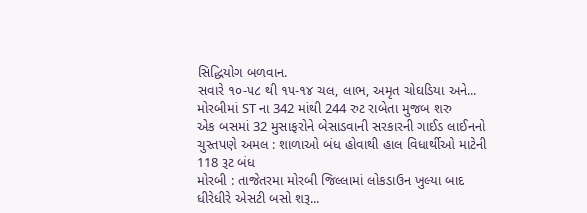સિદ્ધિયોગ બળવાન.
સવારે ૧૦-૫૮ થી ૧૫-૧૪ ચલ, લાભ, અમૃત ચોઘડિયા અને...
મોરબીમાં ST ના 342 માંથી 244 રુટ રાબેતા મુજબ શરુ
એક બસમાં 32 મુસાફરોને બેસાડવાની સરકારની ગાઈડ લાઈનનો ચુસ્તપણે અમલ : શાળાઓ બંધ હોવાથી હાલ વિધાર્થીઓ માટેની 118 રૂટ બંધ
મોરબી : તાજેતરમા મોરબી જિલ્લામાં લોકડાઉન ખુલ્યા બાદ ધીરેધીરે એસટી બસો શરૂ...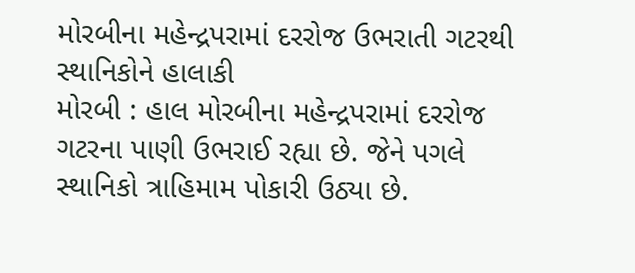મોરબીના મહેન્દ્રપરામાં દરરોજ ઉભરાતી ગટરથી સ્થાનિકોને હાલાકી
મોરબી : હાલ મોરબીના મહેન્દ્રપરામાં દરરોજ ગટરના પાણી ઉભરાઈ રહ્યા છે. જેને પગલે સ્થાનિકો ત્રાહિમામ પોકારી ઉઠ્યા છે.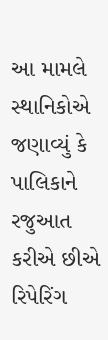આ મામલે સ્થાનિકોએ જણાવ્યું કે પાલિકાને રજુઆત કરીએ છીએ રિપેરિંગ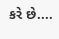કરે છે....